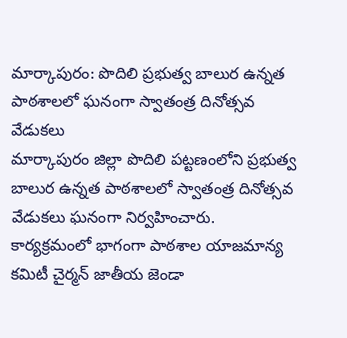మార్కాపురం: పొదిలి ప్రభుత్వ బాలుర ఉన్నత పాఠశాలలో ఘనంగా స్వాతంత్ర దినోత్సవ వేడుకలు
మార్కాపురం జిల్లా పొదిలి పట్టణంలోని ప్రభుత్వ బాలుర ఉన్నత పాఠశాలలో స్వాతంత్ర దినోత్సవ వేడుకలు ఘనంగా నిర్వహించారు. కార్యక్రమంలో భాగంగా పాఠశాల యాజమాన్య కమిటీ చైర్మన్ జాతీయ జెండా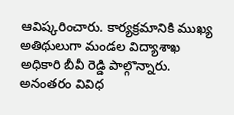ఆవిష్కరించారు. కార్యక్రమానికి ముఖ్య అతిథులుగా మండల విద్యాశాఖ అధికారి బీవీ రెడ్డి పాల్గొన్నారు. అనంతరం వివిధ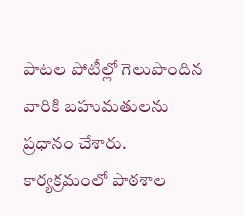పాటల పోటీల్లో గెలుపొందిన వారికి బహుమతులను ప్రధానం చేశారు. కార్యక్రమంలో పాఠశాల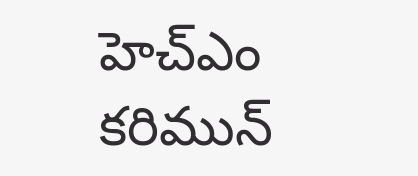హెచ్ఎం కరిమున్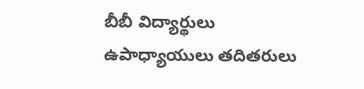బీబీ విద్యార్థులు ఉపాధ్యాయులు తదితరులు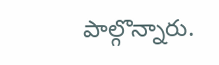పాల్గొన్నారు.